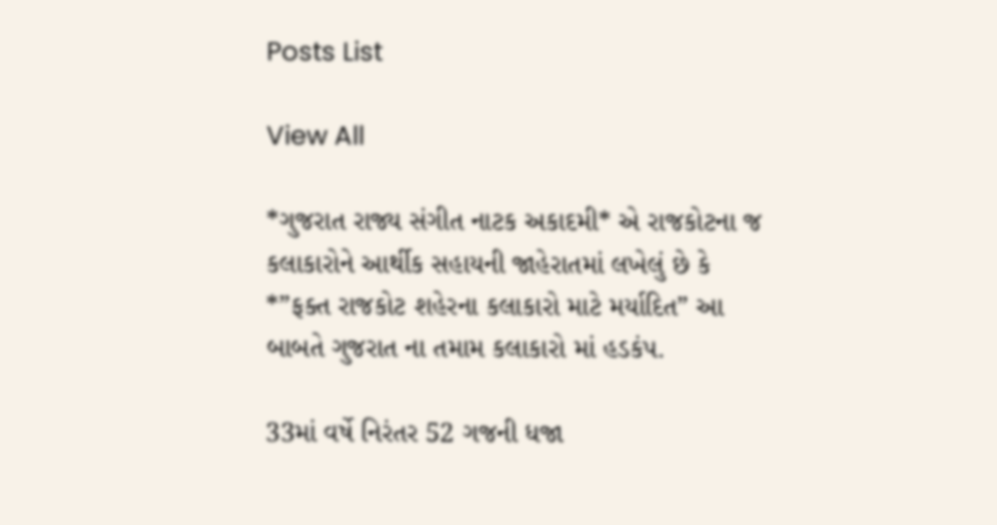Posts List

View All

*ગુજરાત રાજ્ય સંગીત નાટક અકાદમી* એ રાજકોટના જ કલાકારોને આર્થીક સહાયની જાહેરાતમાં લખેલું છે કે *”ફક્ત રાજકોટ શહેરના કલાકારો માટે મર્યાદિત” આ બાબતે ગુજરાત ના તમામ કલાકારો માં હડકંપ.

33માં વર્ષે નિરંતર 52 ગજની ધજા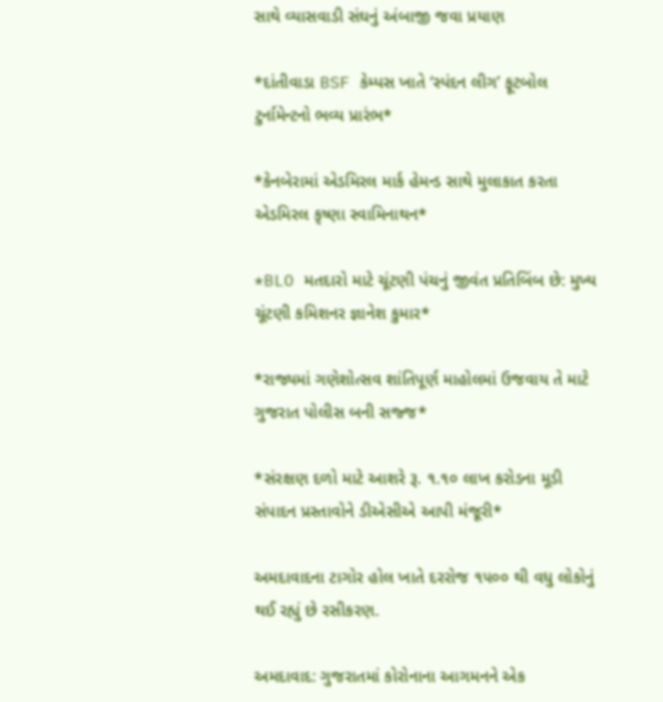સાથે વ્યાસવાડી સંઘનું અંબાજી જવા પ્રયાણ

*દાંતીવાડા BSF કેમ્પસ ખાતે ‘સ્પંદન લીગ’ ફૂટબોલ ટુર્નામેન્ટનો ભવ્ય પ્રારંભ*

*કેનબેરામાં એડમિરલ માર્ક હેમન્ડ સાથે મુલાકાત કરતા એડમિરલ કૃષ્ણા સ્વામિનાથન*

*BLO મતદારો માટે ચૂંટણી પંચનું જીવંત પ્રતિબિંબ છે: મુખ્ય ચૂંટણી કમિશનર જ્ઞાનેશ કુમાર*

*રાજ્યમાં ગણેશોત્સવ શાંતિપૂર્ણ માહોલમાં ઉજવાય તે માટે ગુજરાત પોલીસ બની સજ્જ*

*સંરક્ષણ દળો માટે આશરે રૂ. ૧.૧૦ લાખ કરોડના મૂડી સંપાદન પ્રસ્તાવોને ડીએસીએ આપી મંજૂરી*

અમદાવાદના ટાગોર હોલ ખાતે દરરોજ ૧૫૦૦ થી વધુ લોકોનું થઈ રહ્યું છે રસીકરણ.

અમદાવાદ: ગુજરાતમાં કોરોનાના આગમનને એક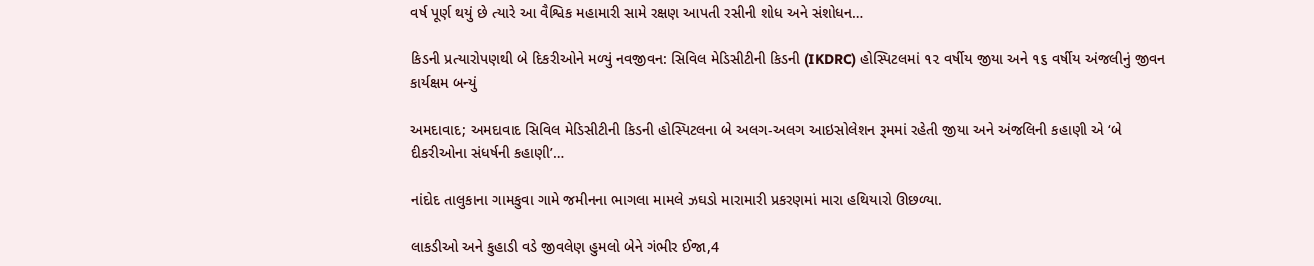વર્ષ પૂર્ણ થયું છે ત્યારે આ વૈશ્વિક મહામારી સામે રક્ષણ આપતી રસીની શોધ અને સંશોધન…

કિડની પ્રત્યારોપણથી બે દિકરીઓને મળ્યું નવજીવન: સિવિલ મેડિસીટીની કિડની (IKDRC) હોસ્પિટલમાં ૧૨ વર્ષીય જીયા અને ૧૬ વર્ષીય અંજલીનું જીવન કાર્યક્ષમ બન્યું

અમદાવાદ; અમદાવાદ સિવિલ મેડિસીટીની કિડની હોસ્પિટલના બે અલગ-અલગ આઇસોલેશન રૂમમાં રહેતી જીયા અને અંજલિની કહાણી એ ‘બે દીકરીઓના સંધર્ષની કહાણી’…

નાંદોદ તાલુકાના ગામકુવા ગામે જમીનના ભાગલા મામલે ઝઘડો મારામારી પ્રકરણમાં મારા હથિયારો ઊછળ્યા.

લાકડીઓ અને કુહાડી વડે જીવલેણ હુમલો બેને ગંભીર ઈજા,4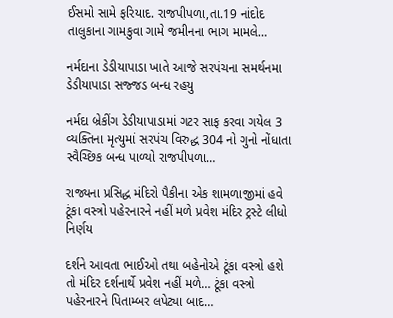ઈસમો સામે ફરિયાદ. રાજપીપળા,તા.19 નાંદોદ તાલુકાના ગામકુવા ગામે જમીનના ભાગ મામલે…

નર્મદાના ડેડીયાપાડા ખાતે આજે સરપંચના સમર્થનમા ડેડીયાપાડા સજ્જડ બન્ધ રહયુ

નર્મદા બ્રેકીંગ ડેડીયાપાડામાં ગટર સાફ કરવા ગયેલ 3 વ્યક્તિના મૃત્યુમાં સરપંચ વિરુદ્ધ 304 નો ગુનો નોંધાતા સ્વૈચ્છિક બન્ધ પાળ્યો રાજપીપળા…

રાજ્યના પ્રસિદ્ધ મંદિરો પૈકીના એક શામળાજીમાં હવે ટૂંકા વસ્ત્રો પહેરનારને નહીં મળે પ્રવેશ મંદિર ટ્રસ્ટે લીધો નિર્ણય

દર્શને આવતા ભાઈઓ તથા બહેનોએ ટૂંકા વસ્ત્રો હશે તો મંદિર દર્શનાર્થે પ્રવેશ નહીં મળે… ટૂંકા વસ્ત્રો પહેરનારને પિતામ્બર લપેટ્યા બાદ…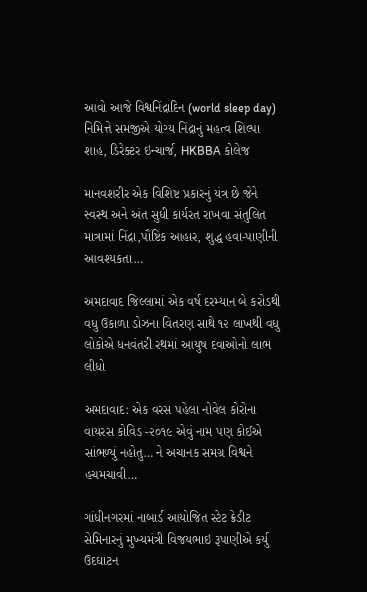આવો આજે વિશ્વનિંદ્રાદિન (world sleep day) નિમિત્તે સમજીએ યોગ્ય નિંદ્રાનું મહત્વ શિલ્પા શાહ, ડિરેક્ટર ઇન્ચાર્જ, HKBBA કોલેજ

માનવશરીર એક વિશિષ્ટ પ્રકારનું યંત્ર છે જેને સ્વસ્થ અને અંત સુધી કાર્યરત રાખવા સંતુલિત માત્રામાં નિંદ્રા,પૌષ્ટિક આહાર, શુદ્ધ હવા-પાણીની આવશ્યકતા…

અમદાવાદ જિલ્લામાં એક વર્ષ દરમ્યાન બે કરોડથી વધુ ઉકાળા ડોઝના વિતરણ સાથે ૧૨ લાખથી વધુ લોકોએ ધનવંતરી રથમાં આયુષ દવાઓનો લાભ લીધો

અમદાવાદ: એક વરસ પહેલા નોવેલ કોરોના વાયરસ કોવિડ -૨૦૧૯ એવું નામ પણ કોઈએ સાંભળ્યું નહોતુ… ને અચાનક સમગ્ર વિશ્વને હચમચાવી…

ગાંધીનગરમાં નાબાર્ડ આયોજિત સ્ટેટ ક્રેડીટ સેમિનારનું મુખ્યમંત્રી વિજયભાઇ રૂપાણીએ કર્યુ ઉદઘાટન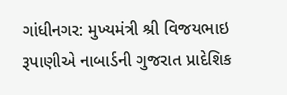ગાંધીનગર: મુખ્યમંત્રી શ્રી વિજયભાઇ રૂપાણીએ નાબાર્ડની ગુજરાત પ્રાદેશિક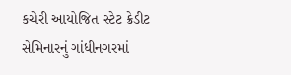કચેરી આયોજિત સ્ટેટ ક્રેડીટ સેમિનારનું ગાંધીનગરમાં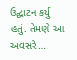ઉદ્ઘાટન કર્યુ હતું. તેમણે આ અવસરે…